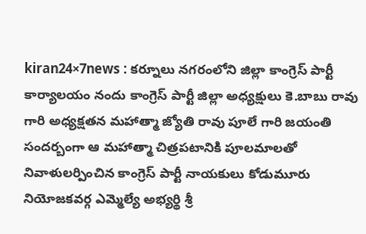kiran24×7news : కర్నూలు నగరంలోని జిల్లా కాంగ్రెస్ పార్టీ కార్యాలయం నందు కాంగ్రెస్ పార్టీ జిల్లా అధ్యక్షులు కె.బాబు రావు గారి అధ్యక్షతన మహాత్మా జ్యోతి రావు పూలే గారి జయంతి సందర్బంగా ఆ మహాత్మా చిత్రపటానికి పూలమాలతో నివాళులర్పించిన కాంగ్రెస్ పార్టీ నాయకులు కోడుమూరు నియోజకవర్గ ఎమ్మెల్యే అభ్యర్థి శ్రీ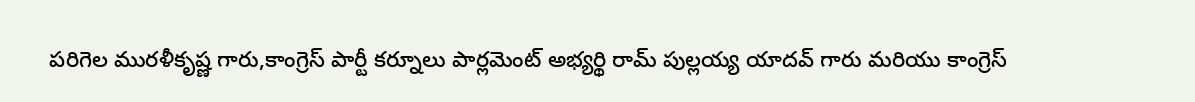పరిగెల మురళీకృష్ణ గారు,కాంగ్రెస్ పార్టీ కర్నూలు పార్లమెంట్ అభ్యర్థి రామ్ పుల్లయ్య యాదవ్ గారు మరియు కాంగ్రెస్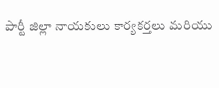పార్టీ జిల్లా నాయకులు కార్యకర్తలు మరియు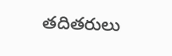తదితరులు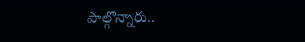పాల్గొన్నారు..